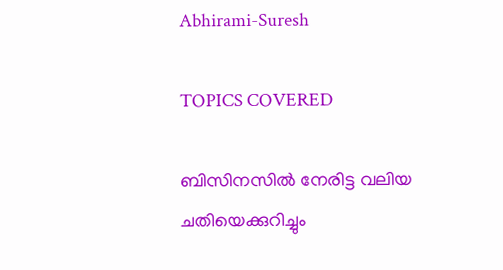Abhirami-Suresh

TOPICS COVERED

ബിസിനസിൽ നേരിട്ട വലിയ ചതിയെക്കുറിച്ചും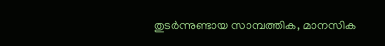തുടർന്നുണ്ടായ സാമ്പത്തിക, മാനസിക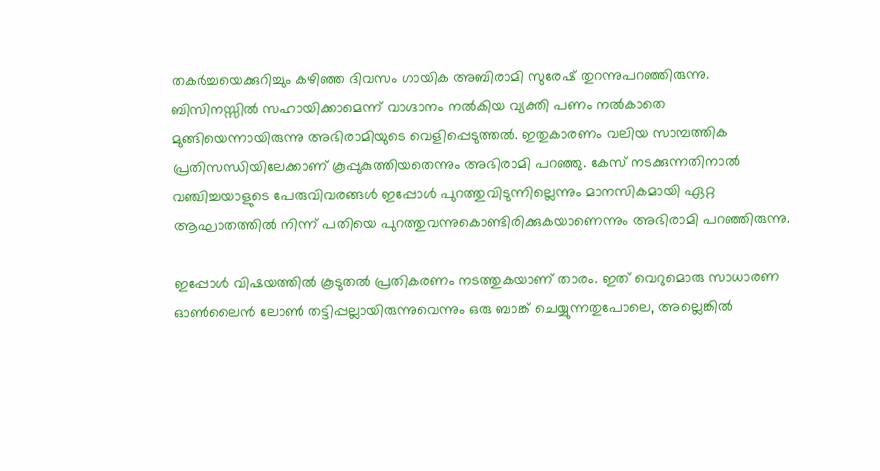തകർച്ചയെക്കുറിച്ചും കഴിഞ്ഞ ദിവസം ഗായിക അബിരാമി സുരേഷ് തുറന്നുപറഞ്ഞിരുന്നു. ബിസിനസ്സിൽ സഹായിക്കാമെന്ന് വാഗ്ദാനം നൽകിയ വ്യക്തി പണം നൽകാതെ മുങ്ങിയെന്നായിരുന്നു അഭിരാമിയുടെ വെളിപ്പെടുത്തല്‍. ഇതുകാരണം വലിയ സാമ്പത്തിക പ്രതിസന്ധിയിലേക്കാണ് കൂപ്പുകുത്തിയതെന്നും അഭിരാമി പറഞ്ഞു. കേസ് നടക്കുന്നതിനാൽ വഞ്ചിച്ചയാളുടെ പേരുവിവരങ്ങൾ ഇപ്പോൾ പുറത്തുവിടുന്നില്ലെന്നും മാനസികമായി ഏറ്റ ആഘാതത്തിൽ നിന്ന് പതിയെ പുറത്തുവന്നുകൊണ്ടിരിക്കുകയാണെന്നും അഭിരാമി പറഞ്ഞിരുന്നു.

ഇപ്പോള്‍ വിഷയത്തില്‍ കൂടുതല്‍ പ്രതികരണം നടത്തുകയാണ് താരം. ഇത് വെറുമൊരു സാധാരണ ഓൺലൈൻ ലോൺ തട്ടിപ്പല്ലായിരുന്നുവെന്നും ഒരു ബാങ്ക് ചെയ്യുന്നതുപോലെ, അല്ലെങ്കിൽ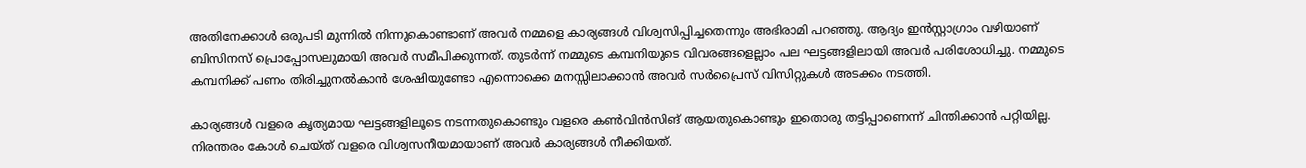അതിനേക്കാൾ ഒരുപടി മുന്നിൽ നിന്നുകൊണ്ടാണ് അവർ നമ്മളെ കാര്യങ്ങൾ വിശ്വസിപ്പിച്ചതെന്നും അഭിരാമി പറ‍ഞ്ഞു. ആദ്യം ഇൻസ്റ്റാഗ്രാം വഴിയാണ് ബിസിനസ് പ്രൊപ്പോസലുമായി അവർ സമീപിക്കുന്നത്. തുടർന്ന് നമ്മുടെ കമ്പനിയുടെ വിവരങ്ങളെല്ലാം പല ഘട്ടങ്ങളിലായി അവർ പരിശോധിച്ചു. നമ്മുടെ കമ്പനിക്ക് പണം തിരിച്ചുനൽകാൻ ശേഷിയുണ്ടോ എന്നൊക്കെ മനസ്സിലാക്കാൻ അവർ സർപ്രൈസ് വിസിറ്റുകൾ അടക്കം നടത്തി.

കാര്യങ്ങൾ വളരെ കൃത്യമായ ഘട്ടങ്ങളിലൂടെ നടന്നതുകൊണ്ടും വളരെ കൺവിൻസിങ് ആയതുകൊണ്ടും ഇതൊരു തട്ടിപ്പാണെന്ന് ചിന്തിക്കാൻ പറ്റിയില്ല. നിരന്തരം കോൾ ചെയ്ത് വളരെ വിശ്വസനീയമായാണ് അവർ കാര്യങ്ങൾ നീക്കിയത്.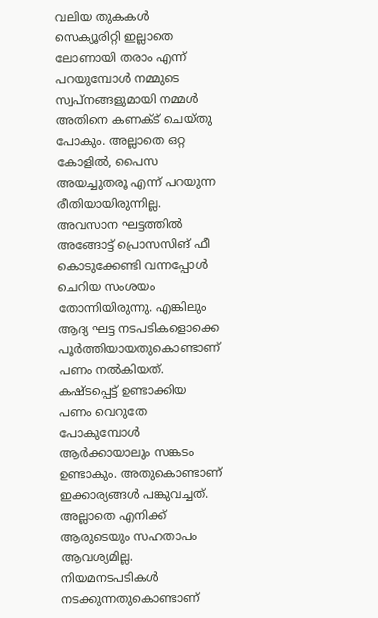വലിയ തുകകൾ സെക്യൂരിറ്റി ഇല്ലാതെ ലോണായി തരാം എന്ന് പറയുമ്പോൾ നമ്മുടെ സ്വപ്നങ്ങളുമായി നമ്മൾ അതിനെ കണക്ട് ചെയ്തു പോകും. അല്ലാതെ ഒറ്റ കോളിൽ, പൈസ അയച്ചുതരൂ എന്ന് പറയുന്ന രീതിയായിരുന്നില്ല. അവസാന ഘട്ടത്തിൽ അങ്ങോട്ട് പ്രൊസസിങ് ഫീ കൊടുക്കേണ്ടി വന്നപ്പോൾ ചെറിയ സംശയം തോന്നിയിരുന്നു. എങ്കിലും ആദ്യ ഘട്ട നടപടികളൊക്കെ പൂർത്തിയായതുകൊണ്ടാണ് പണം നൽകിയത്. കഷ്ടപ്പെട്ട് ഉണ്ടാക്കിയ പണം വെറുതേ പോകുമ്പോൾ ആർക്കായാലും സങ്കടം ഉണ്ടാകും. അതുകൊണ്ടാണ് ഇക്കാര്യങ്ങൾ പങ്കുവച്ചത്. അല്ലാതെ എനിക്ക് ആരുടെയും സഹതാപം ആവശ്യമില്ല. നിയമനടപടികൾ നടക്കുന്നതുകൊണ്ടാണ്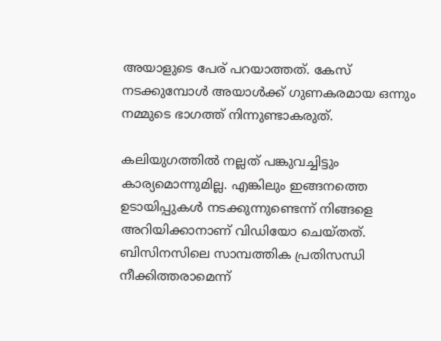അയാളുടെ പേര് പറയാത്തത്. കേസ് നടക്കുമ്പോൾ അയാൾക്ക് ഗുണകരമായ ഒന്നും നമ്മുടെ ഭാഗത്ത് നിന്നുണ്ടാകരുത്.

കലിയുഗത്തിൽ നല്ലത് പങ്കുവച്ചിട്ടും കാര്യമൊന്നുമില്ല. എങ്കിലും ഇങ്ങനത്തെ ഉടായിപ്പുകൾ നടക്കുന്നുണ്ടെന്ന് നിങ്ങളെ അറിയിക്കാനാണ് വിഡിയോ ചെയ്തത്. ബിസിനസിലെ സാമ്പത്തിക പ്രതിസന്ധി നീക്കിത്തരാമെന്ന്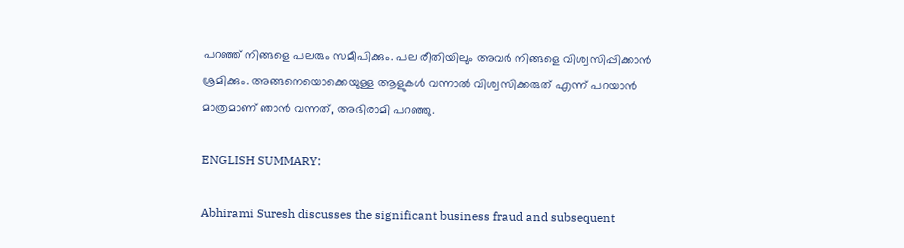പറ‍ഞ്ഞ് നിങ്ങളെ പലരും സമീപിക്കും. പല രീതിയിലും അവർ നിങ്ങളെ വിശ്വസിപ്പിക്കാൻ ശ്രമിക്കും. അങ്ങനെയൊക്കെയുള്ള ആളുകൾ വന്നാൽ വിശ്വസിക്കരുത് എന്ന് പറയാൻ മാത്രമാണ് ഞാൻ വന്നത്, അഭിരാമി പറഞ്ഞു.

ENGLISH SUMMARY:

Abhirami Suresh discusses the significant business fraud and subsequent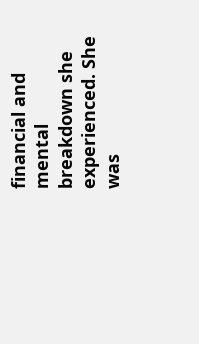financial and mental breakdown she experienced. She was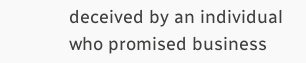deceived by an individual who promised business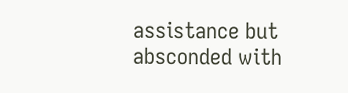assistance but absconded with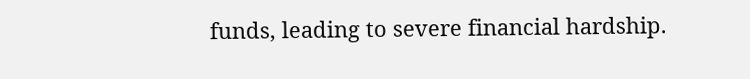funds, leading to severe financial hardship.